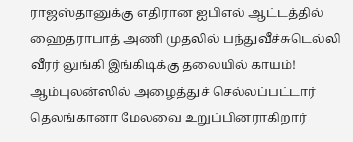ராஜஸ்தானுக்கு எதிரான ஐபிஎல் ஆட்டத்தில் ஹைதராபாத் அணி முதலில் பந்துவீச்சுடெல்லி வீரர் லுங்கி இங்கிடிக்கு தலையில் காயம்! ஆம்புலன்ஸில் அழைத்துச் செல்லப்பட்டார் தெலங்கானா மேலவை உறுப்பினராகிறார்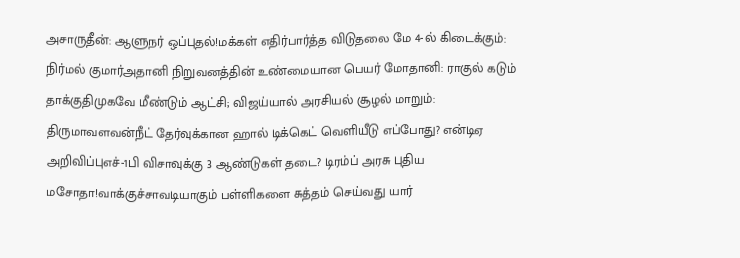அசாருதீன்: ஆளுநர் ஒப்புதல்!மக்கள் எதிர்பார்த்த விடுதலை மே 4-ல் கிடைக்கும்: நிர்மல் குமார்அதானி நிறுவனத்தின் உண்மையான பெயர் மோதானி: ராகுல் கடும் தாக்குதிமுகவே மீண்டும் ஆட்சி; விஜய்யால் அரசியல் சூழல் மாறும்: திருமாவளவன்நீட் தேர்வுக்கான ஹால் டிக்கெட் வெளியீடு எப்போது? என்டிஏ அறிவிப்புஎச்-1பி விசாவுக்கு 3 ஆண்டுகள் தடை? டிரம்ப் அரசு புதிய மசோதா!வாக்குச்சாவடியாகும் பள்ளிகளை சுத்தம் செய்வது யார்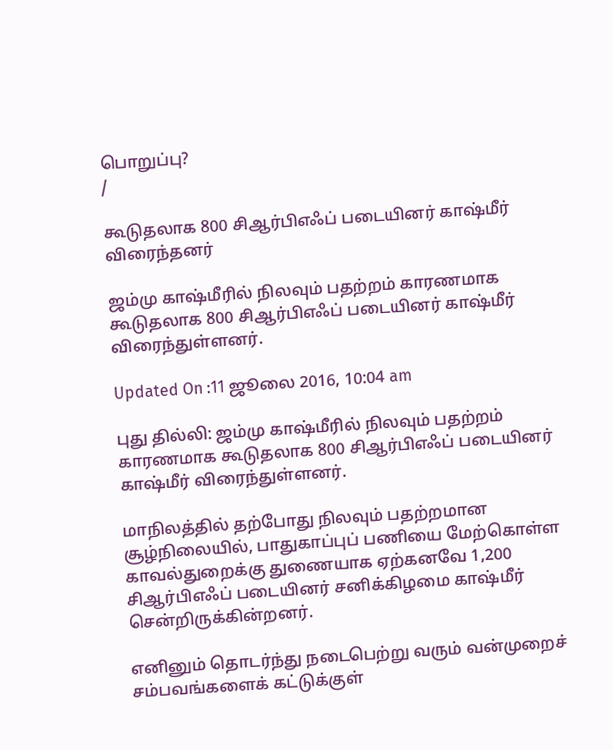பொறுப்பு?
/

கூடுதலாக 800 சிஆர்பிஎஃப் படையினர் காஷ்மீர் விரைந்தனர்

ஜம்மு காஷ்மீரில் நிலவும் பதற்றம் காரணமாக கூடுதலாக 800 சிஆர்பிஎஃப் படையினர் காஷ்மீர் விரைந்துள்ளனர்.

Updated On :11 ஜூலை 2016, 10:04 am

புது தில்லி: ஜம்மு காஷ்மீரில் நிலவும் பதற்றம் காரணமாக கூடுதலாக 800 சிஆர்பிஎஃப் படையினர் காஷ்மீர் விரைந்துள்ளனர்.

மாநிலத்தில் தற்போது நிலவும் பதற்றமான சூழ்நிலையில், பாதுகாப்புப் பணியை மேற்கொள்ள காவல்துறைக்கு துணையாக ஏற்கனவே 1,200 சிஆர்பிஎஃப் படையினர் சனிக்கிழமை காஷ்மீர் சென்றிருக்கின்றனர்.

எனினும் தொடர்ந்து நடைபெற்று வரும் வன்முறைச் சம்பவங்களைக் கட்டுக்குள்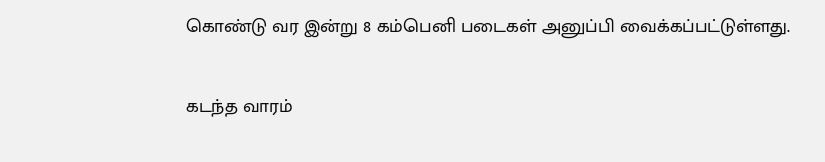கொண்டு வர இன்று 8 கம்பெனி படைகள் அனுப்பி வைக்கப்பட்டுள்ளது.

கடந்த வாரம்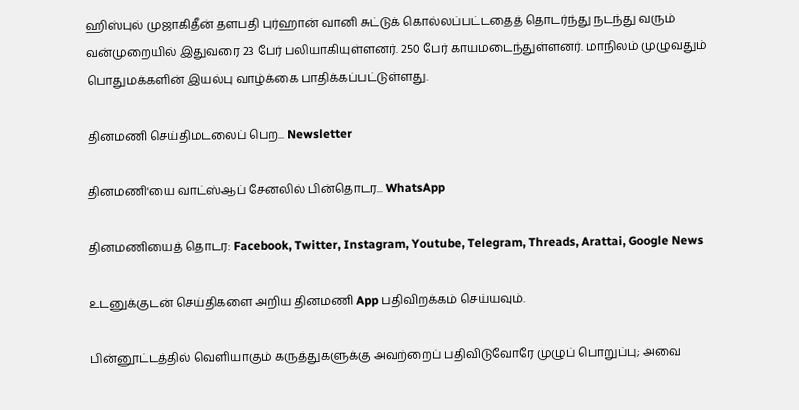ஹிஸ்புல் முஜாகிதீன் தளபதி புர்ஹான் வானி சுட்டுக் கொல்லப்பட்டதைத் தொடர்ந்து நடந்து வரும் வன்முறையில் இதுவரை 23 பேர் பலியாகியுள்ளனர். 250 பேர் காயமடைந்துள்ளனர். மாநிலம் முழுவதும் பொதுமக்களின் இயல்பு வாழ்க்கை பாதிக்கப்பட்டுள்ளது.

தினமணி செய்திமடலைப் பெற... Newsletter

தினமணி'யை வாட்ஸ்ஆப் சேனலில் பின்தொடர... WhatsApp

தினமணியைத் தொடர: Facebook, Twitter, Instagram, Youtube, Telegram, Threads, Arattai, Google News

உடனுக்குடன் செய்திகளை அறிய தினமணி App பதிவிறக்கம் செய்யவும்.

பின்னூட்டத்தில் வெளியாகும் கருத்துகளுக்கு அவற்றைப் பதிவிடுவோரே முழுப் பொறுப்பு; அவை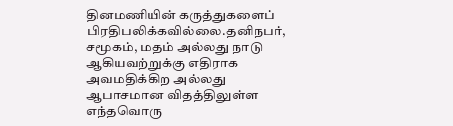தினமணியின் கருத்துகளைப் பிரதிபலிக்கவில்லை.தனிநபர், சமூகம், மதம் அல்லது நாடு ஆகியவற்றுக்கு எதிராக அவமதிக்கிற அல்லது ஆபாசமான விதத்திலுள்ள எந்தவொரு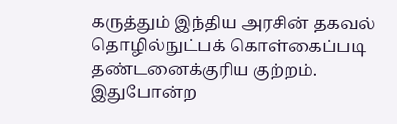கருத்தும் இந்திய அரசின் தகவல் தொழில்நுட்பக் கொள்கைப்படி தண்டனைக்குரிய குற்றம். இதுபோன்ற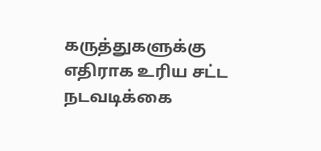கருத்துகளுக்கு எதிராக உரிய சட்ட நடவடிக்கை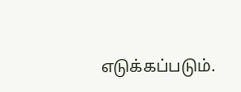எடுக்கப்படும்.